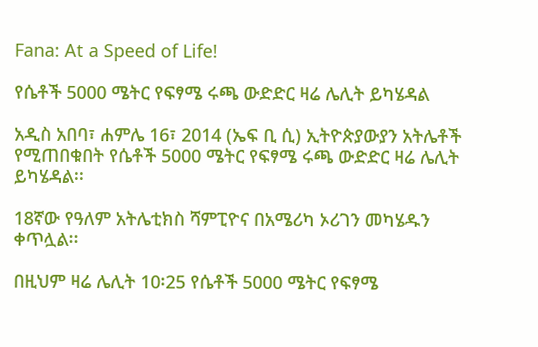Fana: At a Speed of Life!

የሴቶች 5000 ሜትር የፍፃሜ ሩጫ ውድድር ዛሬ ሌሊት ይካሄዳል

አዲስ አበባ፣ ሐምሌ 16፣ 2014 (ኤፍ ቢ ሲ) ኢትዮጵያውያን አትሌቶች የሚጠበቁበት የሴቶች 5000 ሜትር የፍፃሜ ሩጫ ውድድር ዛሬ ሌሊት ይካሄዳል፡፡

18ኛው የዓለም አትሌቲክስ ሻምፒዮና በአሜሪካ ኦሪገን መካሄዱን ቀጥሏል፡፡

በዚህም ዛሬ ሌሊት 10፡25 የሴቶች 5000 ሜትር የፍፃሜ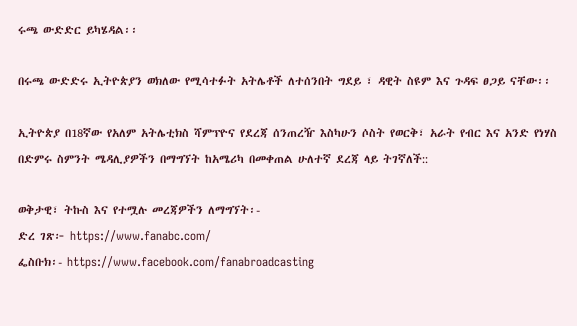ሩጫ ውድድር ይካሄዳል፡፡

በሩጫ ውድድሩ ኢትዮጵያን ወክለው የሚሳተፉት አትሌቶች ለተሰንበት ግደይ ፣ ዳዊት ስዩም እና ጉዳፍ ፀጋይ ናቸው፡፡

ኢትዮጵያ በ18ኛው የአለም አትሌቲክስ ሻምፕዮና የደረጃ ሰንጠረዥ እስካሁን ሶስት የወርቅ፣ አራት የብር እና አንድ የነሃስ በድምሩ ስምንት ሜዳሊያዎችን በማግኘት ከአሜሪካ በመቀጠል ሁለተኛ ደረጃ ላይ ትገኛለች::

ወቅታዊ፣ ትኩስ እና የተሟሉ መረጃዎችን ለማግኘት፡-
ድረ ገጽ፦ https://www.fanabc.com/
ፌስቡክ፡- https://www.facebook.com/fanabroadcasting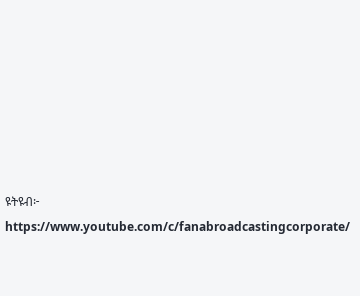ዩትዩብ፦ https://www.youtube.com/c/fanabroadcastingcorporate/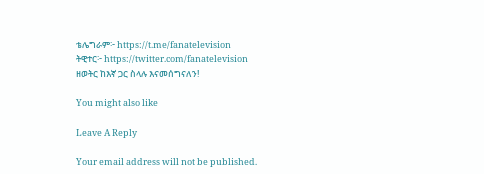ቴሌግራም፦ https://t.me/fanatelevision
ትዊተር፦ https://twitter.com/fanatelevision
ዘወትር ከእኛ ጋር ስላሉ እናመሰግናለን!

You might also like

Leave A Reply

Your email address will not be published.